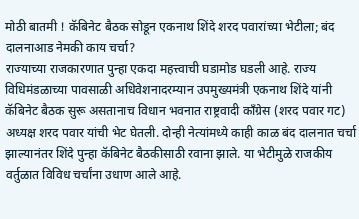मोठी बातमी ! कॅबिनेट बैठक सोडून एकनाथ शिंदे शरद पवारांच्या भेटीला; बंद दालनाआड नेमकी काय चर्चा?
राज्याच्या राजकारणात पुन्हा एकदा महत्त्वाची घडामोड घडली आहे. राज्य विधिमंडळाच्या पावसाळी अधिवेशनादरम्यान उपमुख्यमंत्री एकनाथ शिंदे यांनी कॅबिनेट बैठक सुरू असतानाच विधान भवनात राष्ट्रवादी काँग्रेस (शरद पवार गट) अध्यक्ष शरद पवार यांची भेट घेतली. दोन्ही नेत्यांमध्ये काही काळ बंद दालनात चर्चा झाल्यानंतर शिंदे पुन्हा कॅबिनेट बैठकीसाठी रवाना झाले. या भेटीमुळे राजकीय वर्तुळात विविध चर्चांना उधाण आले आहे.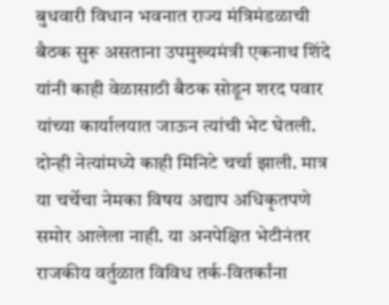बुधवारी विधान भवनात राज्य मंत्रिमंडळाची बैठक सुरू असताना उपमुख्यमंत्री एकनाथ शिंदे यांनी काही वेळासाठी बैठक सोडून शरद पवार यांच्या कार्यालयात जाऊन त्यांची भेट घेतली. दोन्ही नेत्यांमध्ये काही मिनिटे चर्चा झाली. मात्र या चर्चेचा नेमका विषय अद्याप अधिकृतपणे समोर आलेला नाही. या अनपेक्षित भेटीनंतर राजकीय वर्तुळात विविध तर्क-वितर्कांना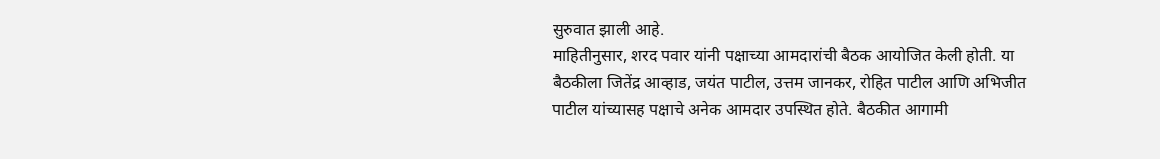सुरुवात झाली आहे.
माहितीनुसार, शरद पवार यांनी पक्षाच्या आमदारांची बैठक आयोजित केली होती. या बैठकीला जितेंद्र आव्हाड, जयंत पाटील, उत्तम जानकर, रोहित पाटील आणि अभिजीत पाटील यांच्यासह पक्षाचे अनेक आमदार उपस्थित होते. बैठकीत आगामी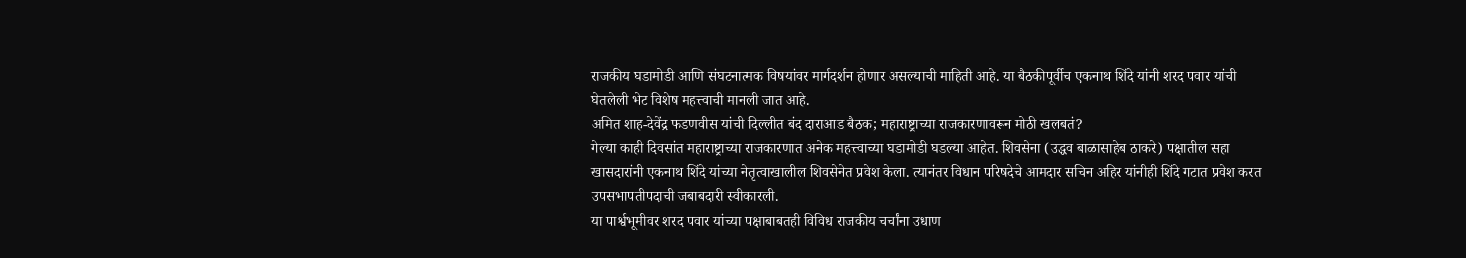राजकीय घडामोडी आणि संघटनात्मक विषयांवर मार्गदर्शन होणार असल्याची माहिती आहे. या बैठकीपूर्वीच एकनाथ शिंदे यांनी शरद पवार यांची घेतलेली भेट विशेष महत्त्वाची मानली जात आहे.
अमित शाह-देवेंद्र फडणवीस यांची दिल्लीत बंद दाराआड बैठक; महाराष्ट्राच्या राजकारणावरून मोठी खलबतं?
गेल्या काही दिवसांत महाराष्ट्राच्या राजकारणात अनेक महत्त्वाच्या घडामोडी घडल्या आहेत. शिवसेना (उद्धव बाळासाहेब ठाकरे) पक्षातील सहा खासदारांनी एकनाथ शिंदे यांच्या नेतृत्वाखालील शिवसेनेत प्रवेश केला. त्यानंतर विधान परिषदेचे आमदार सचिन अहिर यांनीही शिंदे गटात प्रवेश करत उपसभापतीपदाची जबाबदारी स्वीकारली.
या पार्श्वभूमीवर शरद पवार यांच्या पक्षाबाबतही विविध राजकीय चर्चांना उधाण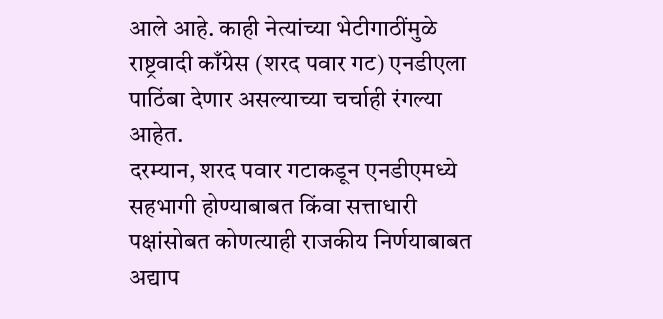आले आहे. काही नेत्यांच्या भेटीगाठींमुळे राष्ट्रवादी काँग्रेस (शरद पवार गट) एनडीएला पाठिंबा देणार असल्याच्या चर्चाही रंगल्या आहेत.
दरम्यान, शरद पवार गटाकडून एनडीएमध्ये सहभागी होण्याबाबत किंवा सत्ताधारी पक्षांसोबत कोणत्याही राजकीय निर्णयाबाबत अद्याप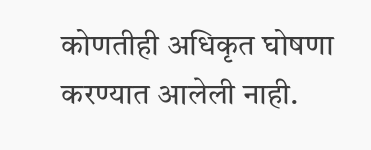कोणतीही अधिकृत घोषणा करण्यात आलेली नाही.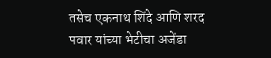तसेच एकनाथ शिंदे आणि शरद पवार यांच्या भेटीचा अजेंडा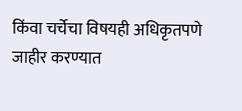किंवा चर्चेचा विषयही अधिकृतपणे जाहीर करण्यात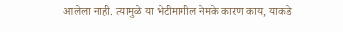आलेला नाही. त्यामुळे या भेटीमागील नेमके कारण काय, याकडे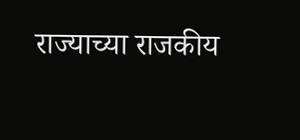राज्याच्या राजकीय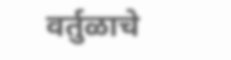वर्तुळाचे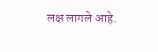लक्ष लागले आहे.